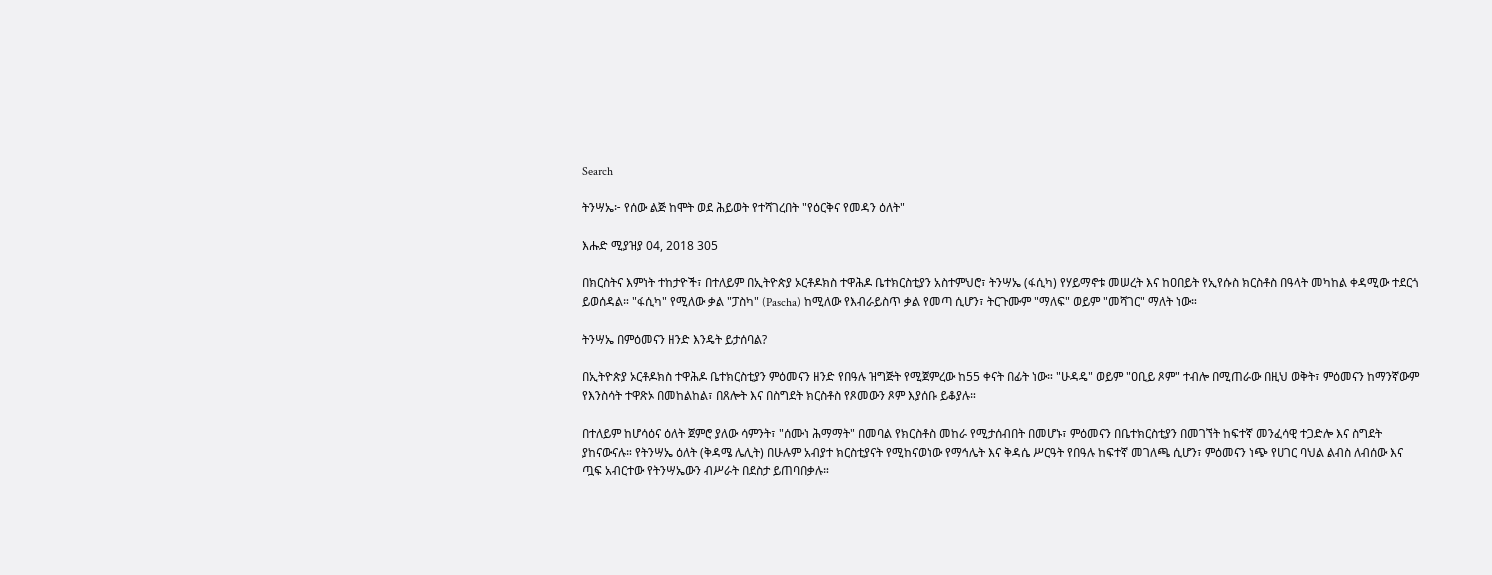Search

ትንሣኤ፦ የሰው ልጅ ከሞት ወደ ሕይወት የተሻገረበት "የዕርቅና የመዳን ዕለት"

እሑድ ሚያዝያ 04, 2018 305

በክርስትና እምነት ተከታዮች፣ በተለይም በኢትዮጵያ ኦርቶዶክስ ተዋሕዶ ቤተክርስቲያን አስተምህሮ፣ ትንሣኤ (ፋሲካ) የሃይማኖቱ መሠረት እና ከዐበይት የኢየሱስ ክርስቶስ በዓላት መካከል ቀዳሚው ተደርጎ ይወሰዳል። "ፋሲካ" የሚለው ቃል "ፓስካ" (Pascha) ከሚለው የእብራይስጥ ቃል የመጣ ሲሆን፣ ትርጉሙም "ማለፍ" ወይም "መሻገር" ማለት ነው።

ትንሣኤ በምዕመናን ዘንድ እንዴት ይታሰባል?

በኢትዮጵያ ኦርቶዶክስ ተዋሕዶ ቤተክርስቲያን ምዕመናን ዘንድ የበዓሉ ዝግጅት የሚጀምረው ከ55 ቀናት በፊት ነው። "ሁዳዴ" ወይም "ዐቢይ ጾም" ተብሎ በሚጠራው በዚህ ወቅት፣ ምዕመናን ከማንኛውም የእንስሳት ተዋጽኦ በመከልከል፣ በጸሎት እና በስግደት ክርስቶስ የጾመውን ጾም እያሰቡ ይቆያሉ።

በተለይም ከሆሳዕና ዕለት ጀምሮ ያለው ሳምንት፣ "ሰሙነ ሕማማት" በመባል የክርስቶስ መከራ የሚታሰብበት በመሆኑ፣ ምዕመናን በቤተክርስቲያን በመገኘት ከፍተኛ መንፈሳዊ ተጋድሎ እና ስግደት ያከናውናሉ። የትንሣኤ ዕለት (ቅዳሜ ሌሊት) በሁሉም አብያተ ክርስቲያናት የሚከናወነው የማኅሌት እና ቅዳሴ ሥርዓት የበዓሉ ከፍተኛ መገለጫ ሲሆን፣ ምዕመናን ነጭ የሀገር ባህል ልብስ ለብሰው እና ጧፍ አብርተው የትንሣኤውን ብሥራት በደስታ ይጠባበቃሉ።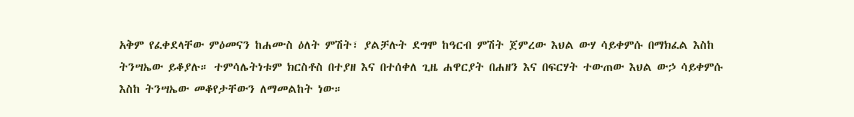አቅም የፈቀደላቸው ምዕመናን ከሐሙስ ዕለት ምሽት፣ ያልቻሉት ደግሞ ከዓርብ ምሽት ጀምረው እህል ውሃ ሳይቀምሱ በማክፈል እስከ ትንሣኤው ይቆያሉ። ተምሳሌትነቱም ክርስቶስ በተያዘ እና በተሰቀለ ጊዜ ሐዋርያት በሐዘን እና በፍርሃት ተውጠው እህል ውኃ ሳይቀምሱ እስከ ትንሣኤው መቆየታቸውን ለማመልከት ነው።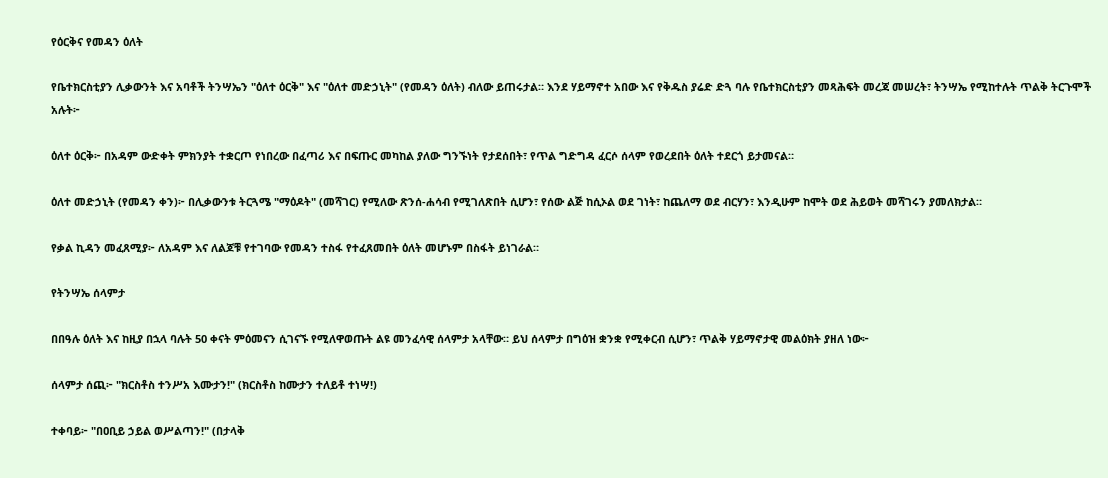የዕርቅና የመዳን ዕለት

የቤተክርስቲያን ሊቃውንት እና አባቶች ትንሣኤን "ዕለተ ዕርቅ" እና "ዕለተ መድኃኒት" (የመዳን ዕለት) ብለው ይጠሩታል። እንደ ሃይማኖተ አበው እና የቅዱስ ያሬድ ድጓ ባሉ የቤተክርስቲያን መጻሕፍት መረጃ መሠረት፣ ትንሣኤ የሚከተሉት ጥልቅ ትርጉሞች አሉት፦

ዕለተ ዕርቅ፦ በአዳም ውድቀት ምክንያት ተቋርጦ የነበረው በፈጣሪ እና በፍጡር መካከል ያለው ግንኙነት የታደሰበት፣ የጥል ግድግዳ ፈርሶ ሰላም የወረደበት ዕለት ተደርጎ ይታመናል።

ዕለተ መድኃኒት (የመዳን ቀን)፦ በሊቃውንቱ ትርጓሜ "ማዕዶት" (መሻገር) የሚለው ጽንሰ-ሐሳብ የሚገለጽበት ሲሆን፣ የሰው ልጅ ከሲኦል ወደ ገነት፣ ከጨለማ ወደ ብርሃን፣ እንዲሁም ከሞት ወደ ሕይወት መሻገሩን ያመለክታል።

የቃል ኪዳን መፈጸሚያ፦ ለአዳም እና ለልጆቹ የተገባው የመዳን ተስፋ የተፈጸመበት ዕለት መሆኑም በስፋት ይነገራል።

የትንሣኤ ሰላምታ

በበዓሉ ዕለት እና ከዚያ በኋላ ባሉት 50 ቀናት ምዕመናን ሲገናኙ የሚለዋወጡት ልዩ መንፈሳዊ ሰላምታ አላቸው። ይህ ሰላምታ በግዕዝ ቋንቋ የሚቀርብ ሲሆን፣ ጥልቅ ሃይማኖታዊ መልዕክት ያዘለ ነው፦

ሰላምታ ሰጪ፦ "ክርስቶስ ተንሥአ እሙታን!" (ክርስቶስ ከሙታን ተለይቶ ተነሣ!)

ተቀባይ፦ "በዐቢይ ኃይል ወሥልጣን!" (በታላቅ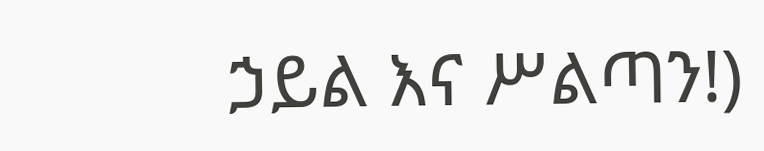ኃይል እና ሥልጣን!)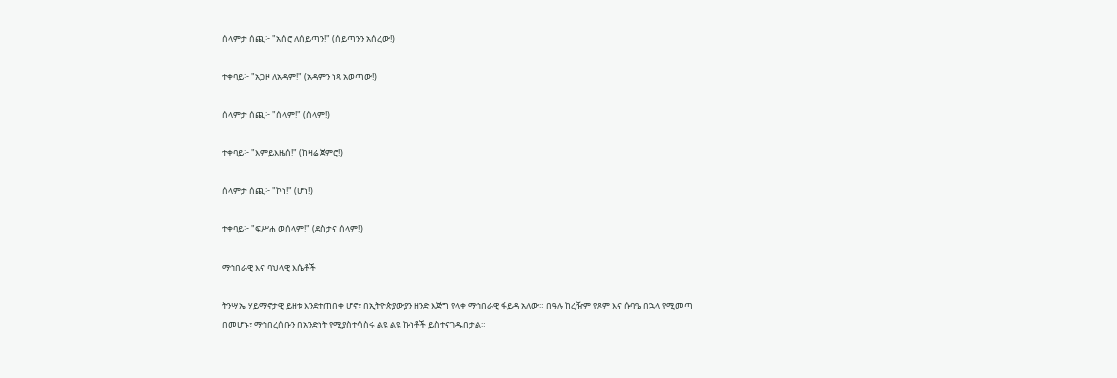ሰላምታ ሰጪ፦ "አሰሮ ለሰይጣን!" (ሰይጣንን አሰረው!)

ተቀባይ፦ "አጋዞ ለአዳም!" (አዳምን ነጻ አወጣው!)

ሰላምታ ሰጪ፦ "ሰላም!" (ሰላም!)

ተቀባይ፦ "እምይእዜሰ!" (ከዛሬ ጀምሮ!)

ሰላምታ ሰጪ፦ "ኮነ!" (ሆነ!)

ተቀባይ፦ "ፍሥሐ ወሰላም!" (ደስታና ሰላም!)

ማኅበራዊ እና ባህላዊ እሴቶች

ትንሣኤ ሃይማኖታዊ ይዘቱ እንደተጠበቀ ሆኖ፣ በኢትዮጵያውያን ዘንድ እጅግ የላቀ ማኅበራዊ ፋይዳ አለው። በዓሉ ከረዥም የጾም እና ሱባዔ በኋላ የሚመጣ በመሆኑ፣ ማኅበረሰቡን በአንድነት የሚያስተሳስሩ ልዩ ልዩ ኩነቶች ይስተናገዱበታል።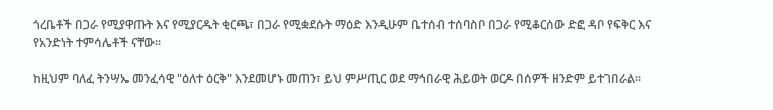ጎረቤቶች በጋራ የሚያዋጡት እና የሚያርዱት ቂርጫ፣ በጋራ የሚቋደሱት ማዕድ እንዲሁም ቤተሰብ ተሰባስቦ በጋራ የሚቆርሰው ድፎ ዳቦ የፍቅር እና የአንድነት ተምሳሌቶች ናቸው።

ከዚህም ባለፈ ትንሣኤ መንፈሳዊ "ዕለተ ዕርቅ" እንደመሆኑ መጠን፣ ይህ ምሥጢር ወደ ማኅበራዊ ሕይወት ወርዶ በሰዎች ዘንድም ይተገበራል።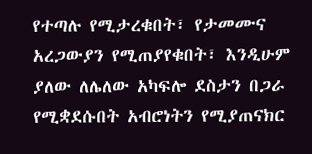የተጣሉ የሚታረቁበት፣ የታመሙና አረጋውያን የሚጠያየቁበት፣ እንዲሁም ያለው ለሌለው አካፍሎ ደስታን በጋራ የሚቋደሱበት አብሮነትን የሚያጠናክር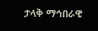ታላቅ ማኅበራዊ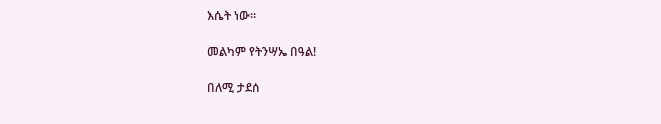እሴት ነው።

መልካም የትንሣኤ በዓል!

በለሚ ታደሰ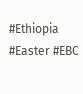#Ethiopia #Easter #EBC